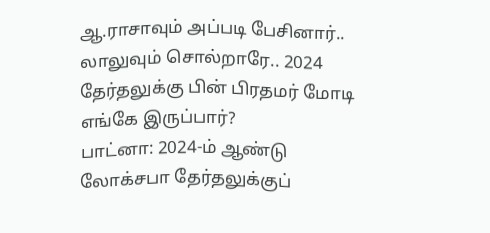ஆ.ராசாவும் அப்படி பேசினார்.. லாலுவும் சொல்றாரே.. 2024 தேர்தலுக்கு பின் பிரதமர் மோடி எங்கே இருப்பார்?
பாட்னா: 2024-ம் ஆண்டு லோக்சபா தேர்தலுக்குப்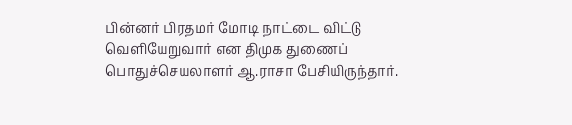பின்னர் பிரதமர் மோடி நாட்டை விட்டு வெளியேறுவார் என திமுக துணைப் பொதுச்செயலாளர் ஆ.ராசா பேசியிருந்தார்.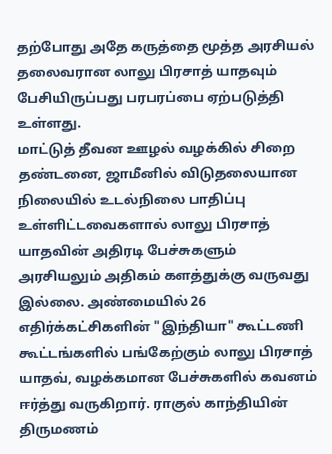தற்போது அதே கருத்தை மூத்த அரசியல் தலைவரான லாலு பிரசாத் யாதவும் பேசியிருப்பது பரபரப்பை ஏற்படுத்தி உள்ளது.
மாட்டுத் தீவன ஊழல் வழக்கில் சிறை தண்டனை, ஜாமீனில் விடுதலையான நிலையில் உடல்நிலை பாதிப்பு உள்ளிட்டவைகளால் லாலு பிரசாத் யாதவின் அதிரடி பேச்சுகளும் அரசியலும் அதிகம் களத்துக்கு வருவது இல்லை. அண்மையில் 26 எதிர்க்கட்சிகளின் "இந்தியா" கூட்டணி கூட்டங்களில் பங்கேற்கும் லாலு பிரசாத் யாதவ், வழக்கமான பேச்சுகளில் கவனம் ஈர்த்து வருகிறார். ராகுல் காந்தியின் திருமணம்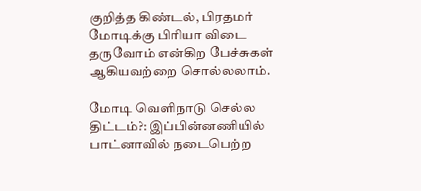குறித்த கிண்டல், பிரதமர் மோடிக்கு பிரியா விடை தருவோம் என்கிற பேச்சுகள் ஆகியவற்றை சொல்லலாம்.

மோடி வெளிநாடு செல்ல திட்டம்?: இப்பின்னணியில் பாட்னாவில் நடைபெற்ற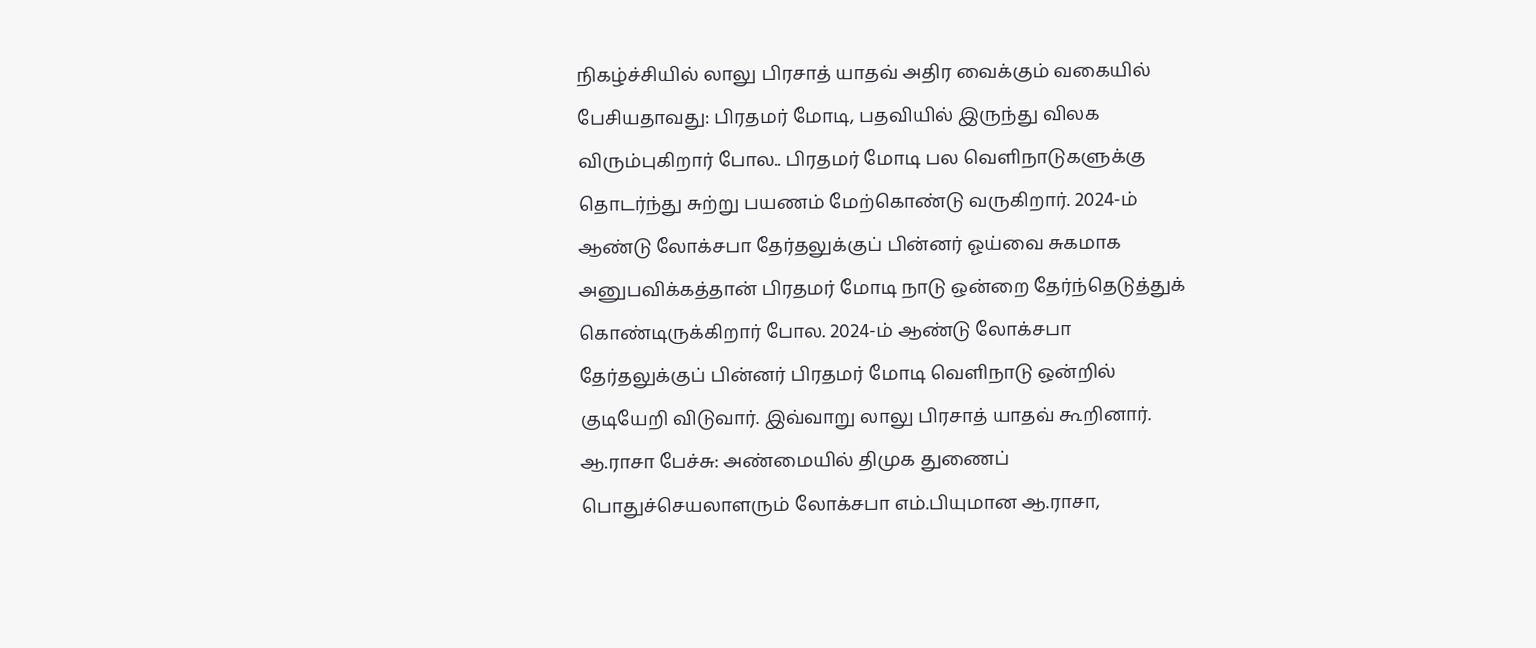நிகழ்ச்சியில் லாலு பிரசாத் யாதவ் அதிர வைக்கும் வகையில் பேசியதாவது: பிரதமர் மோடி, பதவியில் இருந்து விலக விரும்புகிறார் போல.. பிரதமர் மோடி பல வெளிநாடுகளுக்கு தொடர்ந்து சுற்று பயணம் மேற்கொண்டு வருகிறார். 2024-ம் ஆண்டு லோக்சபா தேர்தலுக்குப் பின்னர் ஓய்வை சுகமாக அனுபவிக்கத்தான் பிரதமர் மோடி நாடு ஒன்றை தேர்ந்தெடுத்துக் கொண்டிருக்கிறார் போல. 2024-ம் ஆண்டு லோக்சபா தேர்தலுக்குப் பின்னர் பிரதமர் மோடி வெளிநாடு ஒன்றில் குடியேறி விடுவார். இவ்வாறு லாலு பிரசாத் யாதவ் கூறினார்.
ஆ.ராசா பேச்சு: அண்மையில் திமுக துணைப் பொதுச்செயலாளரும் லோக்சபா எம்.பியுமான ஆ.ராசா,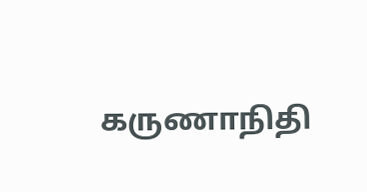கருணாநிதி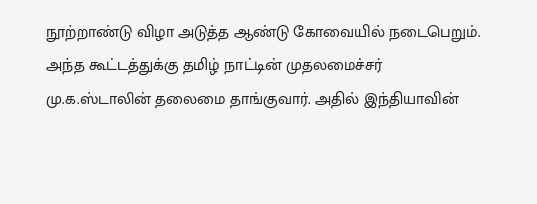நூற்றாண்டு விழா அடுத்த ஆண்டு கோவையில் நடைபெறும். அந்த கூட்டத்துக்கு தமிழ் நாட்டின் முதலமைச்சர் மு.க.ஸ்டாலின் தலைமை தாங்குவார். அதில் இந்தியாவின்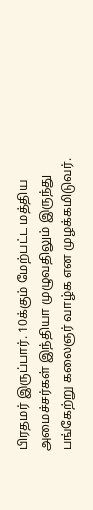பிரதமர் இருப்பார். 10க்கும் மேற்பட்ட மத்திய அமைச்சர்கள் இந்தியா முழுவதிலும் இருந்து பங்கேற்று கலைஞர் வாழ்க என முழக்கமிடுவர்.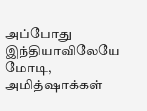அப்போது இந்தியாவிலேயே மோடி, அமித்ஷாக்கள்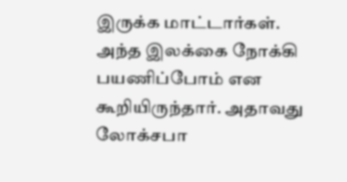இருக்க மாட்டார்கள். அந்த இலக்கை நோக்கி பயணிப்போம் என கூறியிருந்தார். அதாவது லோக்சபா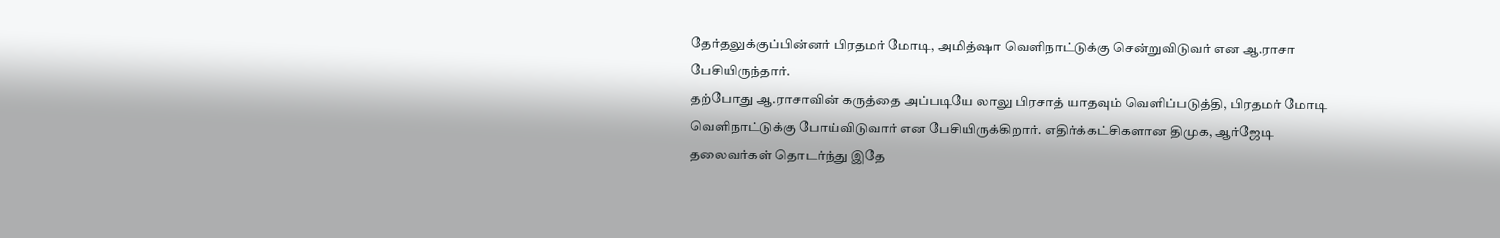தேர்தலுக்குப்பின்னர் பிரதமர் மோடி, அமித்ஷா வெளிநாட்டுக்கு சென்றுவிடுவர் என ஆ.ராசா பேசியிருந்தார்.
தற்போது ஆ.ராசாவின் கருத்தை அப்படியே லாலு பிரசாத் யாதவும் வெளிப்படுத்தி, பிரதமர் மோடி வெளிநாட்டுக்கு போய்விடுவார் என பேசியிருக்கிறார். எதிர்க்கட்சிகளான திமுக, ஆர்ஜேடி தலைவர்கள் தொடர்ந்து இதே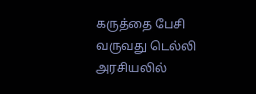கருத்தை பேசி வருவது டெல்லி அரசியலில்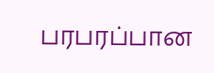பரபரப்பான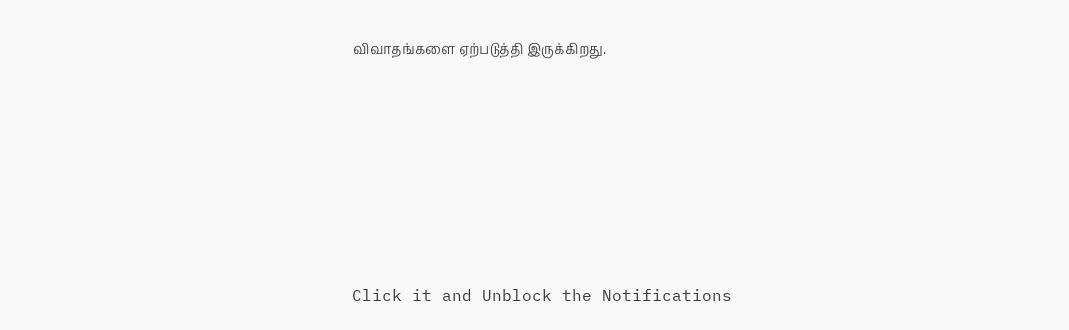விவாதங்களை ஏற்படுத்தி இருக்கிறது.












Click it and Unblock the Notifications